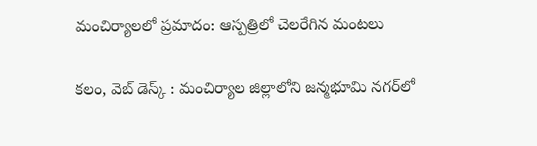మంచిర్యాలలో ప్రమాదం: ఆస్పత్రిలో చెలరేగిన మంటలు

కలం, వెబ్‌ డెస్క్‌ : మంచిర్యాల జిల్లాలోని జన్మభూమి నగర్‌లో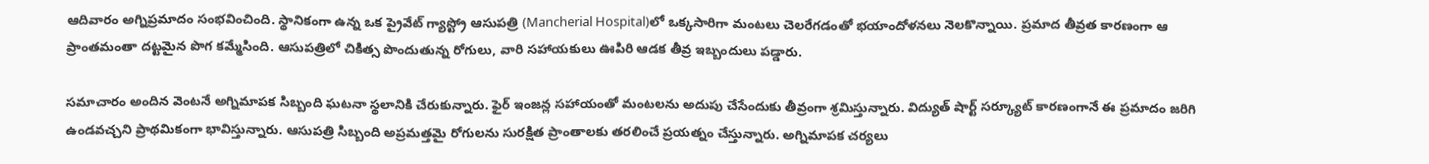ఆదివారం అగ్నిప్రమాదం సంభవించింది. స్థానికంగా ఉన్న ఒక ప్రైవేట్ గ్యాస్ట్రో ఆసుపత్రి (Mancherial Hospital)లో ఒక్కసారిగా మంటలు చెలరేగడంతో భయాందోళనలు నెలకొన్నాయి. ప్రమాద తీవ్రత కారణంగా ఆ ప్రాంతమంతా దట్టమైన పొగ కమ్మేసింది. ఆసుపత్రిలో చికిత్స పొందుతున్న రోగులు, వారి సహాయకులు ఊపిరి ఆడక తీవ్ర ఇబ్బందులు పడ్డారు.

సమాచారం అందిన వెంటనే అగ్నిమాపక సిబ్బంది ఘటనా స్థలానికి చేరుకున్నారు. ఫైర్ ఇంజన్ల సహాయంతో మంటలను అదుపు చేసేందుకు తీవ్రంగా శ్రమిస్తున్నారు. విద్యుత్ షార్ట్ సర్క్యూట్ కారణంగానే ఈ ప్రమాదం జరిగి ఉండవచ్చని ప్రాథమికంగా భావిస్తున్నారు. ఆసుపత్రి సిబ్బంది అప్రమత్తమై రోగులను సురక్షిత ప్రాంతాలకు తరలించే ప్రయత్నం చేస్తున్నారు. అగ్నిమాపక చర్యలు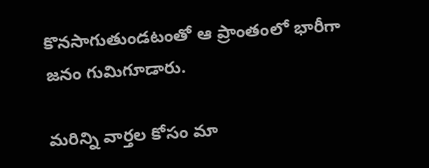కొనసాగుతుండటంతో ఆ ప్రాంతంలో భారీగా జనం గుమిగూడారు.

మ‌రిన్ని వార్త‌ల కోసం మా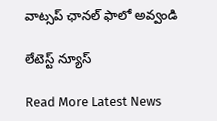వాట్స‌ప్ ఛాన‌ల్ ఫాలో అవ్వండి

లేటెస్ట్ న్యూస్‌

Read More Latest News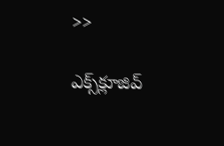>>

ఎక్స్‌క్లూజివ్‌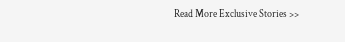Read More Exclusive Stories >>